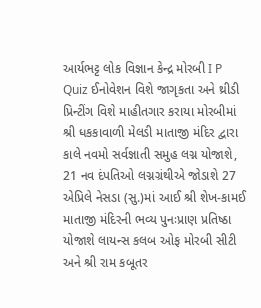આર્યભટ્ટ લોક વિજ્ઞાન કેન્દ્ર મોરબી I P Quiz ઈનોવેશન વિશે જાગૃકતા અને થ્રીડી પ્રિન્ટીંગ વિશે માહીતગાર કરાયા મોરબીમાં શ્રી ધકકાવાળી મેલડી માતાજી મંદિર દ્વારા કાલે નવમો સર્વજ્ઞાતી સમુહ લગ્ન યોજાશે, 21 નવ દંપતિઓ લગ્નગ્રંથીએ જોડાશે 27 એપ્રિલે નેસડા (સુ.)માં આઈ શ્રી શેખ-કામઈ માતાજી મંદિરની ભવ્ય પુનઃપ્રાણ પ્રતિષ્ઠા યોજાશે લાયન્સ કલબ ઓફ મોરબી સીટી અને શ્રી રામ કબૂતર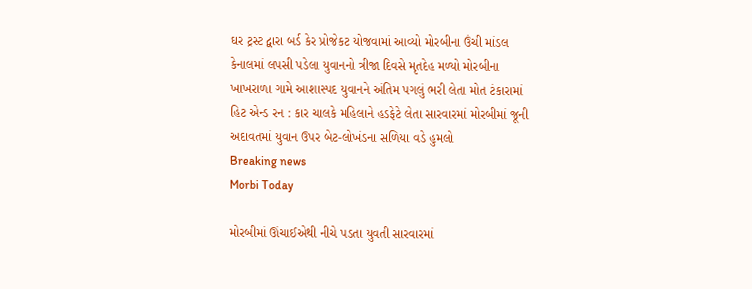ઘર ટ્રસ્ટ દ્વારા બર્ડ કેર પ્રોજેકટ યોજવામાં આવ્યો મોરબીના ઉંચી માંડલ કેનાલમાં લપસી પડેલા યુવાનનો ત્રીજા દિવસે મૃતદેહ મળ્યો મોરબીના ખાખરાળા ગામે આશાસ્પદ યુવાનને અંતિમ પગલું ભરી લેતા મોત ટંકારામાં હિટ એન્ડ રન : કાર ચાલકે મહિલાને હડફેટે લેતા સારવારમાં મોરબીમાં જૂની અદાવતમાં યુવાન ઉપર બેટ-લોખંડના સળિયા વડે હુમલો
Breaking news
Morbi Today

મોરબીમાં ઊંચાઈએથી નીચે પડતા યુવતી સારવારમાં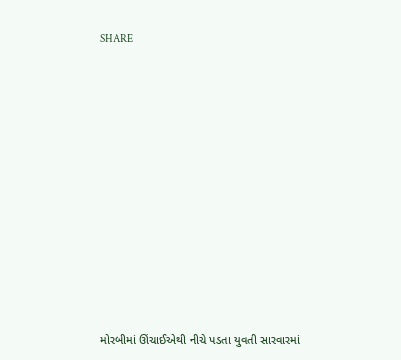SHARE













મોરબીમાં ઊંચાઈએથી નીચે પડતા યુવતી સારવારમાં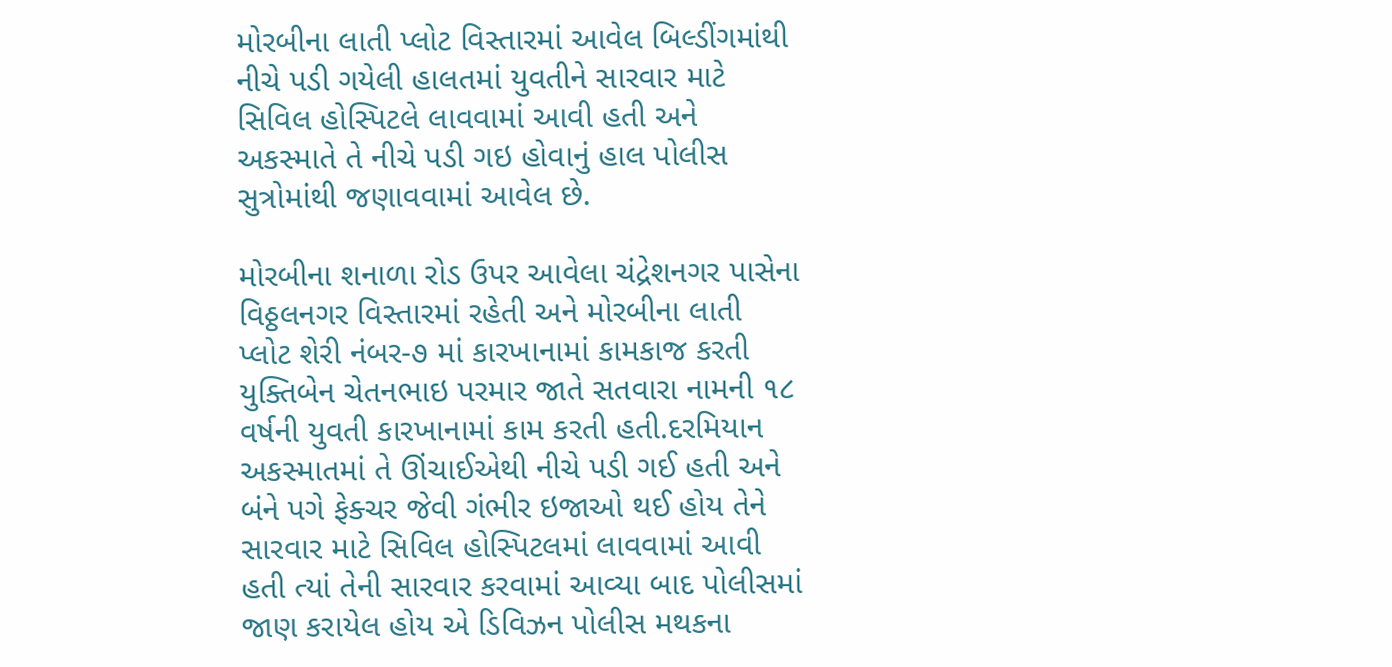મોરબીના લાતી પ્લોટ વિસ્તારમાં આવેલ બિલ્ડીંગમાંથી નીચે પડી ગયેલી હાલતમાં યુવતીને સારવાર માટે સિવિલ હોસ્પિટલે લાવવામાં આવી હતી અને અકસ્માતે તે નીચે પડી ગઇ હોવાનું હાલ પોલીસ સુત્રોમાંથી જણાવવામાં આવેલ છે.

મોરબીના શનાળા રોડ ઉપર આવેલા ચંદ્રેશનગર પાસેના વિઠ્ઠલનગર વિસ્તારમાં રહેતી અને મોરબીના લાતી પ્લોટ શેરી નંબર-૭ માં કારખાનામાં કામકાજ કરતી યુક્તિબેન ચેતનભાઇ પરમાર જાતે સતવારા નામની ૧૮ વર્ષની યુવતી કારખાનામાં કામ કરતી હતી.દરમિયાન અકસ્માતમાં તે ઊંચાઈએથી નીચે પડી ગઈ હતી અને બંને પગે ફેક્ચર જેવી ગંભીર ઇજાઓ થઈ હોય તેને સારવાર માટે સિવિલ હોસ્પિટલમાં લાવવામાં આવી હતી ત્યાં તેની સારવાર કરવામાં આવ્યા બાદ પોલીસમાં જાણ કરાયેલ હોય એ ડિવિઝન પોલીસ મથકના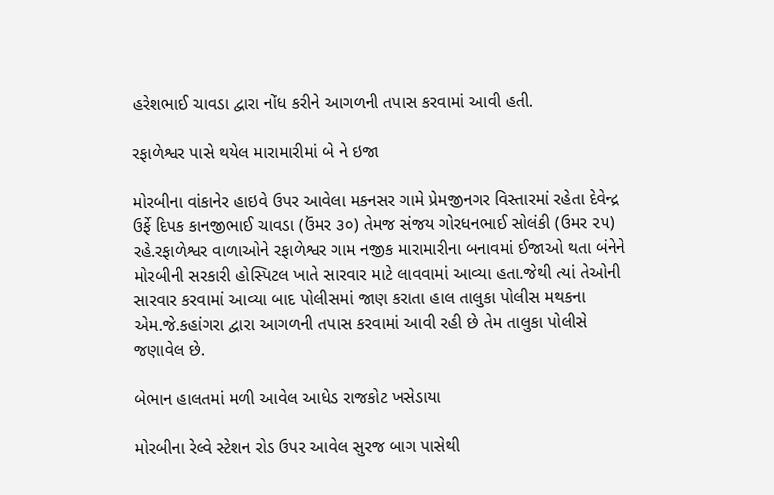હરેશભાઈ ચાવડા દ્વારા નોંધ કરીને આગળની તપાસ કરવામાં આવી હતી.

રફાળેશ્વર પાસે થયેલ મારામારીમાં બે ને ઇજા

મોરબીના વાંકાનેર હાઇવે ઉપર આવેલા મકનસર ગામે પ્રેમજીનગર વિસ્તારમાં રહેતા દેવેન્દ્ર ઉર્ફે દિપક કાનજીભાઈ ચાવડા (ઉંમર ૩૦) તેમજ સંજય ગોરધનભાઈ સોલંકી (ઉમર ૨૫) રહે.રફાળેશ્વર વાળાઓને રફાળેશ્વર ગામ નજીક મારામારીના બનાવમાં ઈજાઓ થતા બંનેને મોરબીની સરકારી હોસ્પિટલ ખાતે સારવાર માટે લાવવામાં આવ્યા હતા.જેથી ત્યાં તેઓની સારવાર કરવામાં આવ્યા બાદ પોલીસમાં જાણ કરાતા હાલ તાલુકા પોલીસ મથકના એમ.જે.કહાંગરા દ્વારા આગળની તપાસ કરવામાં આવી રહી છે તેમ તાલુકા પોલીસે જણાવેલ છે.

બેભાન હાલતમાં મળી આવેલ આધેડ રાજકોટ ખસેડાયા

મોરબીના રેલ્વે સ્ટેશન રોડ ઉપર આવેલ સુરજ બાગ પાસેથી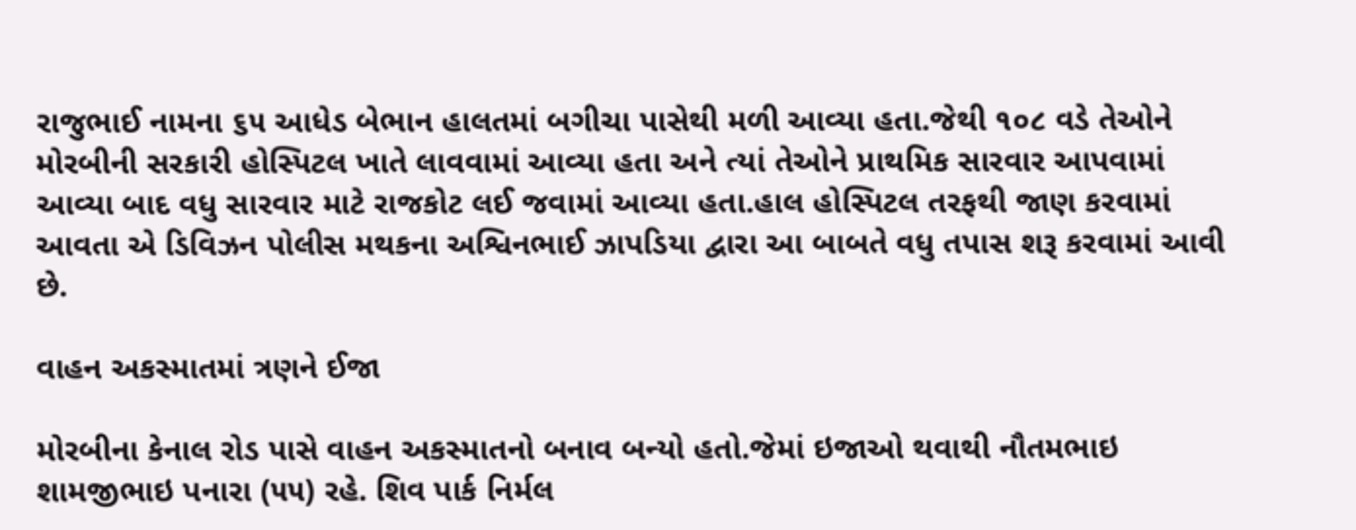રાજુભાઈ નામના ૬૫ આધેડ બેભાન હાલતમાં બગીચા પાસેથી મળી આવ્યા હતા.જેથી ૧૦૮ વડે તેઓને મોરબીની સરકારી હોસ્પિટલ ખાતે લાવવામાં આવ્યા હતા અને ત્યાં તેઓને પ્રાથમિક સારવાર આપવામાં આવ્યા બાદ વધુ સારવાર માટે રાજકોટ લઈ જવામાં આવ્યા હતા.હાલ હોસ્પિટલ તરફથી જાણ કરવામાં આવતા એ ડિવિઝન પોલીસ મથકના અશ્વિનભાઈ ઝાપડિયા દ્વારા આ બાબતે વધુ તપાસ શરૂ કરવામાં આવી છે.

વાહન અકસ્માતમાં ત્રણને ઈજા

મોરબીના કેનાલ રોડ પાસે વાહન અકસ્માતનો બનાવ બન્યો હતો.જેમાં ઇજાઓ થવાથી નૌતમભાઇ શામજીભાઇ પનારા (૫૫) રહે. શિવ પાર્ક નિર્મલ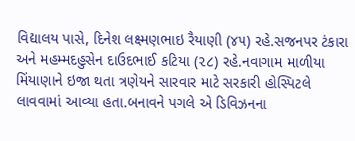વિદ્યાલય પાસે, દિનેશ લક્ષ્મણભાઇ રૈયાણી (૪૫) રહે.સજનપર ટંકારા અને મહમ્મદહુસેન દાઉદભાઈ કટિયા (૨૮) રહે.નવાગામ માળીયા મિંયાણાને ઇજા થતા ત્રણેયને સારવાર માટે સરકારી હોસ્પિટલે લાવવામાં આવ્યા હતા.બનાવને પગલે એ ડિવિઝનના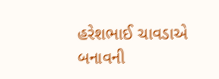હરેશભાઈ ચાવડાએ બનાવની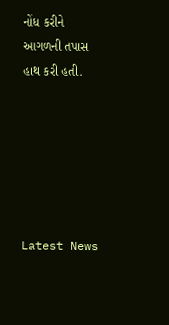નોંધ કરીને આગળની તપાસ હાથ કરી હતી.






Latest News